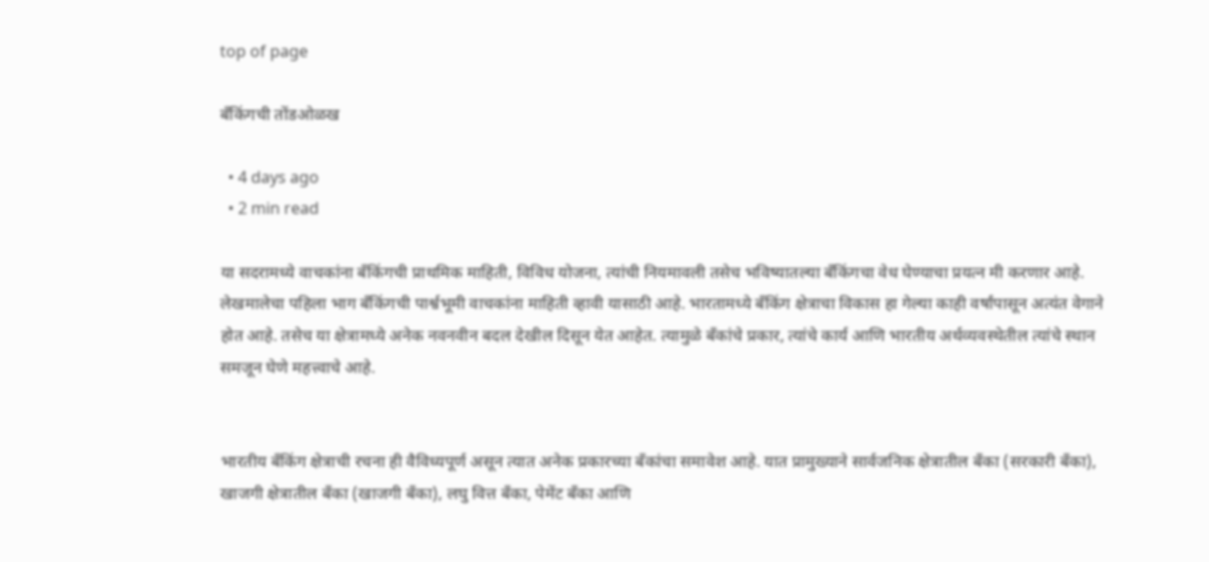top of page

बँकिंगची तोंडओळख

  • 4 days ago
  • 2 min read

या सदरामध्ये वाचकांना बँकिंगची प्राथमिक माहिती, विविध योजना, त्यांची नियमावली तसेच भविष्यातल्या बँकिंगचा वेध घेण्याचा प्रयत्न मी करणार आहे. लेखमालेचा पहिला भाग बँकिंगची पार्श्वभूमी वाचकांना माहिती व्हावी यासाठी आहे. भारतामध्ये बँकिंग क्षेत्राचा विकास हा गेल्या काही वर्षांपासून अत्यंत वेगाने होत आहे. तसेच या क्षेत्रामध्ये अनेक नवनवीन बदल देखील दिसून येत आहेत. त्यामुळे बँकांचे प्रकार, त्यांचे कार्य आणि भारतीय अर्थव्यवस्थेतील त्यांचे स्थान समजून घेणे महत्त्वाचे आहे.


भारतीय बँकिंग क्षेत्राची रचना ही वैविध्यपूर्ण असून त्यात अनेक प्रकारच्या बँकांचा समावेश आहे. यात प्रामुख्याने सार्वजनिक क्षेत्रातील बँका (सरकारी बँका), खाजगी क्षेत्रातील बँका (खाजगी बँका), लघु वित्त बँका, पेमेंट बँका आणि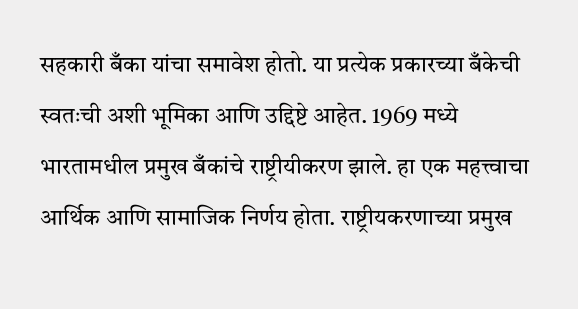सहकारी बँका यांचा समावेश होतो. या प्रत्येक प्रकारच्या बँकेची स्वतःची अशी भूमिका आणि उद्दिष्टे आहेत. 1969 मध्ये भारतामधील प्रमुख बँकांचे राष्ट्रीयीकरण झाले. हा एक महत्त्वाचा आर्थिक आणि सामाजिक निर्णय होता. राष्ट्रीयकरणाच्या प्रमुख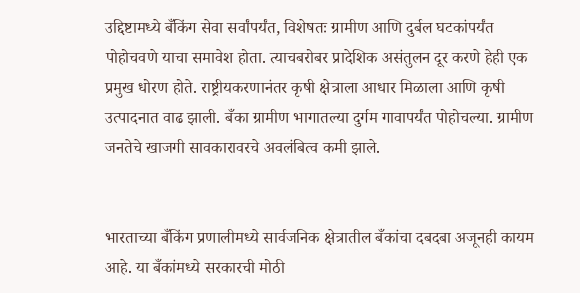उद्दिष्टामध्ये बँकिंग सेवा सर्वांपर्यंत, विशेषतः ग्रामीण आणि दुर्बल घटकांपर्यंत पोहोचवणे याचा समावेश होता. त्याचबरोबर प्रादेशिक असंतुलन दूर करणे हेही एक प्रमुख धोरण होते. राष्ट्रीयकरणानंतर कृषी क्षेत्राला आधार मिळाला आणि कृषी उत्पादनात वाढ झाली. बँका ग्रामीण भागातल्या दुर्गम गावापर्यंत पोहोचल्या. ग्रामीण जनतेचे खाजगी सावकारावरचे अवलंबित्व कमी झाले.


भारताच्या बँकिंग प्रणालीमध्ये सार्वजनिक क्षेत्रातील बँकांचा दबदबा अजूनही कायम आहे. या बँकांमध्ये सरकारची मोठी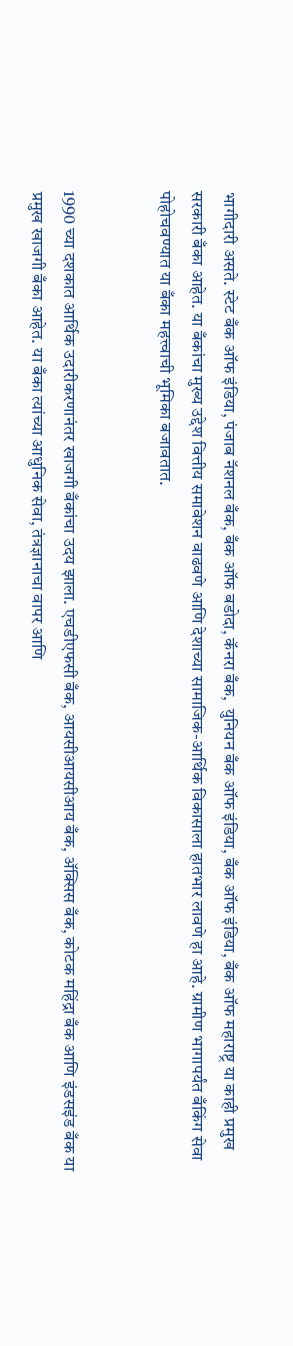भागीदारी असते. स्टेट बँक ऑफ इंडिया, पंजाब नॅशनल बँक, बँक ऑफ बडोदा, कॅनरा बँक,  युनियन बँक ऑफ इंडिया, बँक ऑफ इंडिया, बँक ऑफ महाराष्ट्र या काही प्रमुख सरकारी बँका आहेत. या बँकांचा मुख्य उद्देश वित्तीय समावेशन वाढवणे आणि देशाच्या सामाजिक-आर्थिक विकासाला हातभार लावणे हा आहे. ग्रामीण भागापर्यंत बँकिंग सेवा पोहोचवण्यात या बँका महत्त्वाची भूमिका बजावतात.


1990 च्या दशकात आर्थिक उदारीकरणानंतर खाजगी बँकांचा उदय झाला. एचडीएफसी बँक, आयसीआयसीआय बँक, ॲक्सिस बँक, कोटक महिंद्रा बँक आणि इंडसइंड बँक या प्रमुख खाजगी बँका आहेत. या बँका त्यांच्या आधुनिक सेवा, तंत्रज्ञानाचा वापर आणि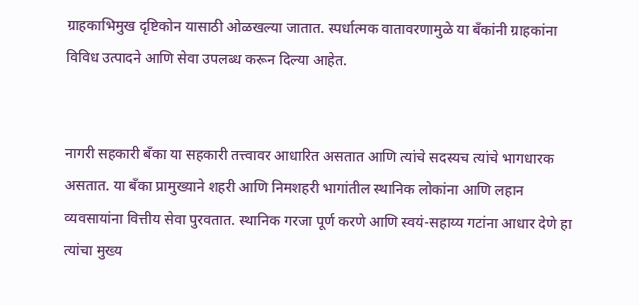ग्राहकाभिमुख दृष्टिकोन यासाठी ओळखल्या जातात. स्पर्धात्मक वातावरणामुळे या बँकांनी ग्राहकांना विविध उत्पादने आणि सेवा उपलब्ध करून दिल्या आहेत.


नागरी सहकारी बँका या सहकारी तत्त्वावर आधारित असतात आणि त्यांचे सदस्यच त्यांचे भागधारक असतात. या बँका प्रामुख्याने शहरी आणि निमशहरी भागांतील स्थानिक लोकांना आणि लहान व्यवसायांना वित्तीय सेवा पुरवतात. स्थानिक गरजा पूर्ण करणे आणि स्वयं-सहाय्य गटांना आधार देणे हा त्यांचा मुख्य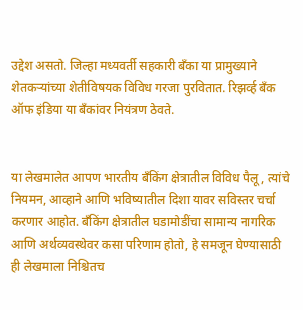उद्देश असतो. जिल्हा मध्यवर्ती सहकारी बँका या प्रामुख्याने शेतकऱ्यांच्या शेतीविषयक विविध गरजा पुरवितात. रिझर्व्ह बँक ऑफ इंडिया या बँकांवर नियंत्रण ठेवते.


या लेखमालेत आपण भारतीय बँकिंग क्षेत्रातील विविध पैलू, त्यांचे नियमन, आव्हाने आणि भविष्यातील दिशा यावर सविस्तर चर्चा करणार आहोत. बँकिंग क्षेत्रातील घडामोडींचा सामान्य नागरिक आणि अर्थव्यवस्थेवर कसा परिणाम होतो, हे समजून घेण्यासाठी ही लेखमाला निश्चितच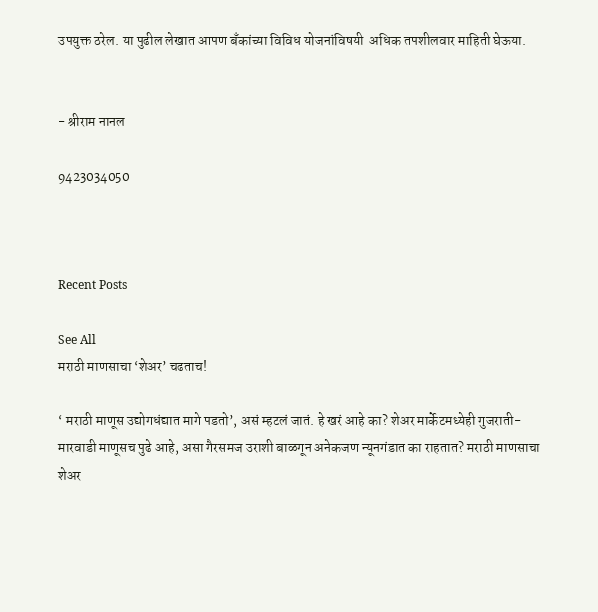उपयुक्त ठरेल. या पुढील लेखात आपण बँकांच्या विविध योजनांविषयी  अधिक तपशीलवार माहिती घेऊया.


- श्रीराम नानल

9423034050



Recent Posts

See All
मराठी माणसाचा ‘शेअर’ चढताच!

‘ मराठी माणूस उद्योगधंद्यात मागे पडतो’, असं म्हटलं जातं. हे खरं आहे का? शेअर मार्केटमध्येही गुजराती-मारवाडी माणूसच पुढे आहे, असा गैरसमज उराशी बाळगून अनेकजण न्यूनगंडात का राहतात? मराठी माणसाचा शेअर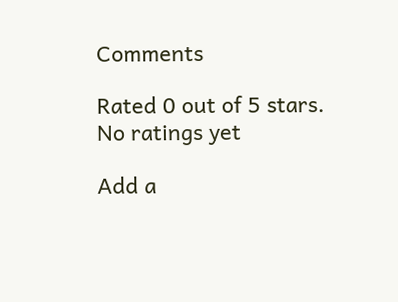Comments

Rated 0 out of 5 stars.
No ratings yet

Add a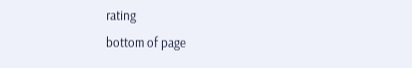rating
bottom of page